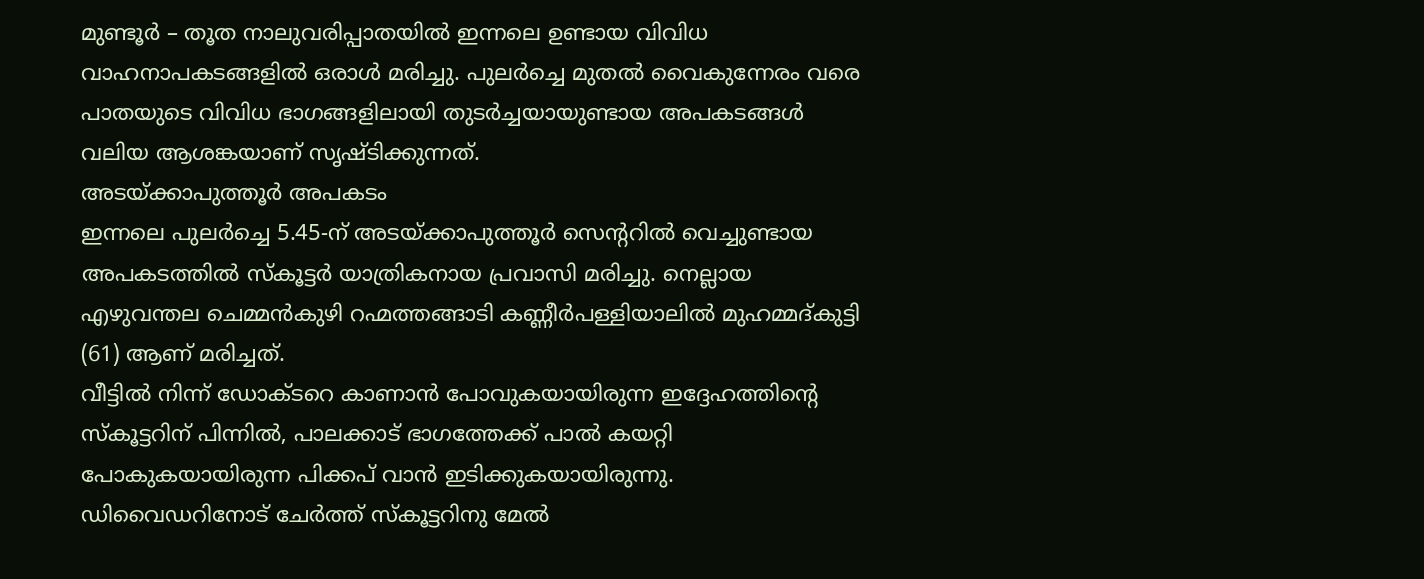മുണ്ടൂർ – തൂത നാലുവരിപ്പാതയിൽ ഇന്നലെ ഉണ്ടായ വിവിധ വാഹനാപകടങ്ങളിൽ ഒരാൾ മരിച്ചു. പുലർച്ചെ മുതൽ വൈകുന്നേരം വരെ പാതയുടെ വിവിധ ഭാഗങ്ങളിലായി തുടർച്ചയായുണ്ടായ അപകടങ്ങൾ വലിയ ആശങ്കയാണ് സൃഷ്ടിക്കുന്നത്.
അടയ്ക്കാപുത്തൂർ അപകടം
ഇന്നലെ പുലർച്ചെ 5.45-ന് അടയ്ക്കാപുത്തൂർ സെന്ററിൽ വെച്ചുണ്ടായ അപകടത്തിൽ സ്കൂട്ടർ യാത്രികനായ പ്രവാസി മരിച്ചു. നെല്ലായ എഴുവന്തല ചെമ്മൻകുഴി റഹ്മത്തങ്ങാടി കണ്ണീർപള്ളിയാലിൽ മുഹമ്മദ്കുട്ടി (61) ആണ് മരിച്ചത്.
വീട്ടിൽ നിന്ന് ഡോക്ടറെ കാണാൻ പോവുകയായിരുന്ന ഇദ്ദേഹത്തിന്റെ സ്കൂട്ടറിന് പിന്നിൽ, പാലക്കാട് ഭാഗത്തേക്ക് പാൽ കയറ്റി പോകുകയായിരുന്ന പിക്കപ് വാൻ ഇടിക്കുകയായിരുന്നു. ഡിവൈഡറിനോട് ചേർത്ത് സ്കൂട്ടറിനു മേൽ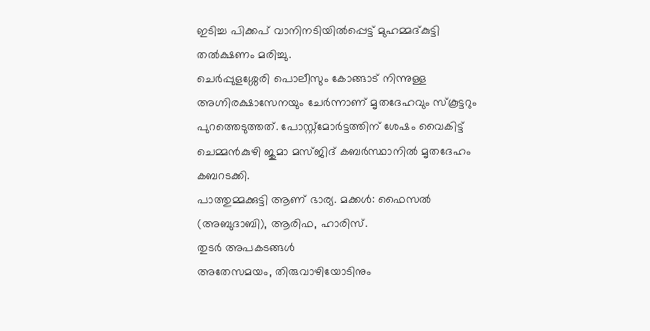ഇടിച്ച പിക്കപ് വാനിനടിയിൽപ്പെട്ട് മുഹമ്മദ്കുട്ടി തൽക്ഷണം മരിച്ചു.
ചെർപ്പുളശ്ശേരി പൊലീസും കോങ്ങാട് നിന്നുള്ള അഗ്നിരക്ഷാസേനയും ചേർന്നാണ് മൃതദേഹവും സ്കൂട്ടറും പുറത്തെടുത്തത്. പോസ്റ്റ്മോർട്ടത്തിന് ശേഷം വൈകിട്ട് ചെമ്മൻകുഴി ജുമാ മസ്ജിദ് കബർസ്ഥാനിൽ മൃതദേഹം കബറടക്കി.
പാത്തുമ്മക്കുട്ടി ആണ് ഭാര്യ. മക്കൾ: ഫൈസൽ (അബുദാബി), ആരിഫ, ഹാരിസ്.
തുടർ അപകടങ്ങൾ
അതേസമയം, തിരുവാഴിയോടിനും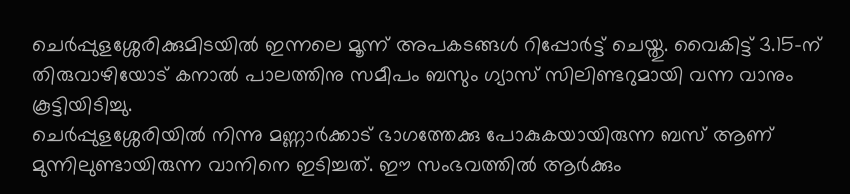ചെർപ്പുളശ്ശേരിക്കുമിടയിൽ ഇന്നലെ മൂന്ന് അപകടങ്ങൾ റിപ്പോർട്ട് ചെയ്തു. വൈകിട്ട് 3.15-ന് തിരുവാഴിയോട് കനാൽ പാലത്തിനു സമീപം ബസും ഗ്യാസ് സിലിണ്ടറുമായി വന്ന വാനും കൂട്ടിയിടിച്ചു.
ചെർപ്പുളശ്ശേരിയിൽ നിന്നു മണ്ണാർക്കാട് ഭാഗത്തേക്കു പോകുകയായിരുന്ന ബസ് ആണ് മുന്നിലുണ്ടായിരുന്ന വാനിനെ ഇടിച്ചത്. ഈ സംഭവത്തിൽ ആർക്കും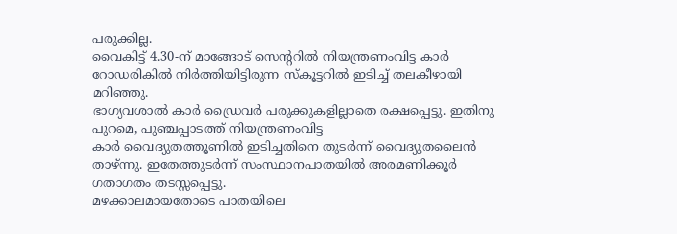പരുക്കില്ല.
വൈകിട്ട് 4.30-ന് മാങ്ങോട് സെന്ററിൽ നിയന്ത്രണംവിട്ട കാർ റോഡരികിൽ നിർത്തിയിട്ടിരുന്ന സ്കൂട്ടറിൽ ഇടിച്ച് തലകീഴായി മറിഞ്ഞു.
ഭാഗ്യവശാൽ കാർ ഡ്രൈവർ പരുക്കുകളില്ലാതെ രക്ഷപ്പെട്ടു. ഇതിനു പുറമെ, പുഞ്ചപ്പാടത്ത് നിയന്ത്രണംവിട്ട
കാർ വൈദ്യുതത്തൂണിൽ ഇടിച്ചതിനെ തുടർന്ന് വൈദ്യുതലൈൻ താഴ്ന്നു. ഇതേത്തുടർന്ന് സംസ്ഥാനപാതയിൽ അരമണിക്കൂർ ഗതാഗതം തടസ്സപ്പെട്ടു.
മഴക്കാലമായതോടെ പാതയിലെ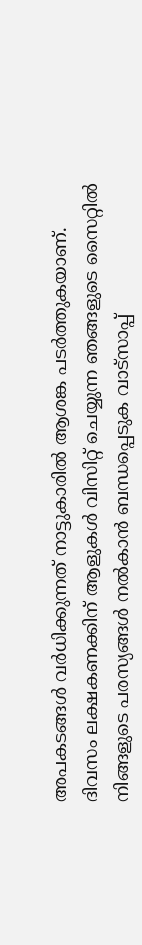അപകടങ്ങൾ വർധിക്കുന്നത് നാട്ടുകാരിൽ ആശങ്ക പടർത്തുകയാണ്.
ദിവസം ലക്ഷകണക്കിന് ആളുകൾ വിസിറ്റ് ചെയ്യുന്ന ഞങ്ങളുടെ സൈറ്റിൽ നിങ്ങളുടെ പരസ്യങ്ങൾ നൽകാൻ ബന്ധപ്പെടുക വാട്സാപ്പ്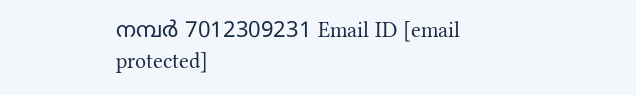നമ്പർ 7012309231 Email ID [email protected]